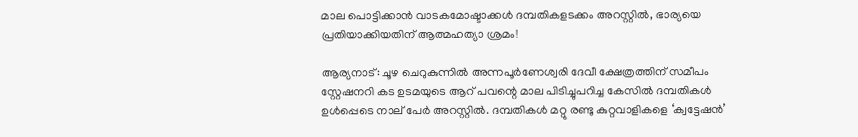മാല പൊട്ടിക്കാൻ വാടകമോഷ്ടാക്കൾ ദമ്പതികളടക്കം അറസ്റ്റിൽ, ഭാര്യയെ പ്രതിയാക്കിയതിന് ആത്മഹത്യാ ശ്രമം!

ആര്യനാട്: ചൂഴ ചെറുകുന്നിൽ അന്നപൂർണേശ്വരി ദേവീ ക്ഷേത്രത്തിന് സമീപം സ്റ്റേഷനറി കട ഉടമയുടെ ആറ് പവന്റെ മാല പിടിച്ചുപറിച്ച കേസിൽ ദമ്പതികൾ ഉൾപ്പെടെ നാല് പേർ അറസ്റ്റിൽ. ദമ്പതികൾ മറ്റു രണ്ടു കുറ്റവാളികളെ ‘ക്വട്ടേഷൻ’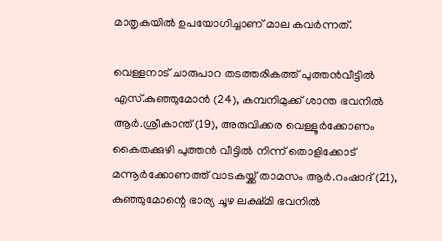മാതൃകയിൽ ഉപയോഗിച്ചാണ് മാല കവർന്നത്.

വെള്ളനാട് ചാരുപാറ തടത്തരികത്ത് പുത്തൻവീട്ടിൽ എസ്.കുഞ്ഞുമോൻ (24), കമ്പനിമുക്ക് ശാന്ത ഭവനിൽ ആർ.ശ്രീകാന്ത് (19), അരുവിക്കര വെള്ളൂർക്കോണം കൈതക്കുഴി പുത്തൻ വീട്ടിൽ നിന്ന് തെ‌ാളിക്കോട് മന്നൂർക്കോണത്ത് വാടകയ്ക്ക് താമസം ആർ.റംഷാദ് (21), കുഞ്ഞുമോന്റെ ഭാര്യ ചൂഴ ലക്ഷ്മി ഭവനിൽ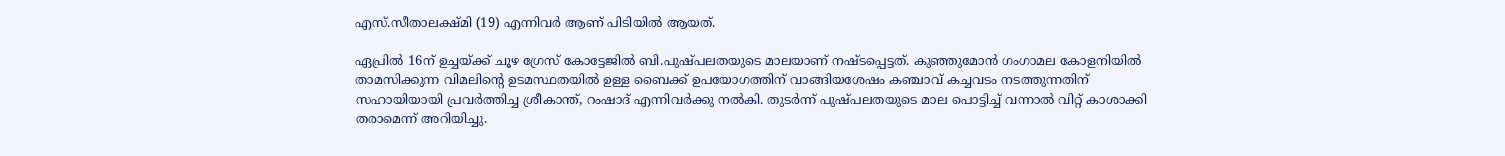എസ്.സീതാലക്ഷ്മി (19) എന്നിവർ ആണ് പിടിയിൽ ആയത്.

ഏപ്രിൽ 16ന് ഉച്ചയ്ക്ക് ചൂഴ ഗ്രേസ് കോട്ടേജിൽ ബി.പുഷ്പലതയുടെ മാലയാണ് നഷ്ടപ്പെട്ടത്. കുഞ്ഞുമോൻ ഗംഗാമല കോളനിയിൽ താമസിക്കുന്ന വിമലിന്റെ ഉടമസ്ഥതയിൽ ഉള്ള ബൈക്ക് ഉപയോഗത്തിന് വാങ്ങിയശേഷം കഞ്ചാവ് കച്ചവടം നടത്തുന്നതിന് സഹായിയായി പ്രവർത്തിച്ച ശ്രീകാന്ത്, റംഷാദ് എന്നിവർക്കു നൽകി. തുടർന്ന് പുഷ്പലതയുടെ മാല പെ‌ാട്ടിച്ച് വന്നാൽ വിറ്റ് കാശാക്കി തരാമെന്ന് അറിയിച്ചു.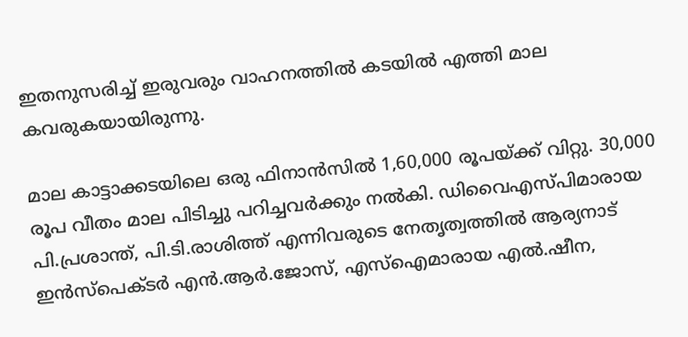ഇതനുസരിച്ച് ഇരുവരും വാഹനത്തിൽ കടയിൽ എത്തി മാല കവരുകയായിരുന്നു.

മാല കാട്ടാക്കടയിലെ ഒരു ഫിനാൻസിൽ 1,60,000 രൂപയ്ക്ക് വിറ്റു. 30,000 രൂപ വീതം മാല പിടിച്ചു പറിച്ചവർക്കും നൽകി. ഡിവൈഎസ‌്പിമാരായ പി.പ്രശാന്ത്, പി.ടി.രാശിത്ത് എന്നിവരുടെ നേതൃത്വത്തിൽ ആര്യനാട് ഇൻസ്പെക്ടർ എൻ.ആർ.ജോസ്, എസ്ഐമാരായ എൽ.ഷീന,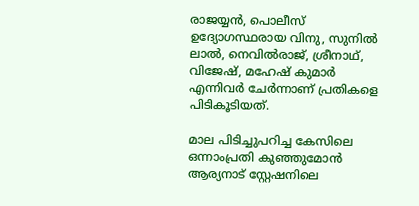രാജയ്യൻ, പെ‌ാലീസ് ഉദ്യോഗസ്ഥരായ വിനു, സുനിൽ ലാൽ, നെവിൽരാജ്, ശ്രീനാഥ്, വിജേഷ്, മഹേഷ് കുമാർ എന്നിവർ ചേർന്നാണ് പ്രതികളെ പിടികൂടിയത്.

മാല പിടിച്ചുപറിച്ച കേസിലെ ഒന്നാംപ്രതി കുഞ്ഞുമോൻ ആര്യനാട് സ്റ്റേഷനിലെ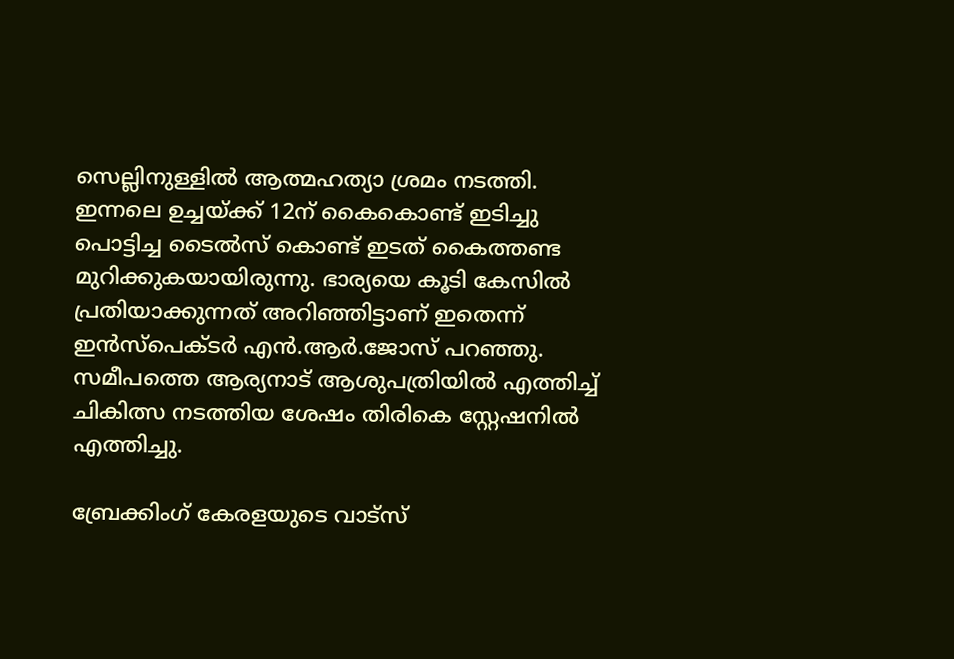സെല്ലിനുള്ളിൽ ആത്മഹത്യാ ശ്രമം നടത്തി. ഇന്നലെ ഉച്ചയ്ക്ക് 12ന് കൈകെ‌ാണ്ട് ഇടിച്ചു പെ‌ാട്ടിച്ച ടൈൽസ് കെ‌ാണ്ട് ഇടത് കൈത്തണ്ട മുറിക്കുകയായിരുന്നു. ഭാര്യയെ കൂടി കേസിൽ പ്രതിയാക്കുന്നത് അറിഞ്ഞിട്ടാണ് ഇതെന്ന് ഇൻസ്പെക്ടർ എൻ.ആർ.ജോസ് പറഞ്ഞു. സമീപത്തെ ആര്യനാട് ആശുപത്രിയിൽ എത്തിച്ച് ചികിത്സ നടത്തിയ ശേഷം തിരികെ സ്റ്റേഷനിൽ എത്തിച്ചു.

ബ്രേക്കിംഗ് കേരളയുടെ വാട്സ്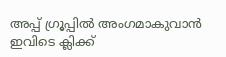അപ്പ് ഗ്രൂപ്പിൽ അംഗമാകുവാൻ ഇവിടെ ക്ലിക്ക്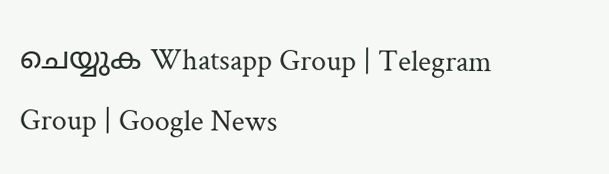ചെയ്യുക Whatsapp Group | Telegram Group | Google News